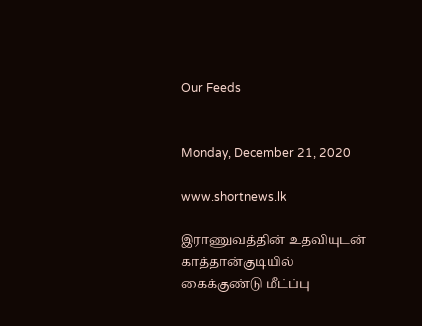Our Feeds


Monday, December 21, 2020

www.shortnews.lk

இராணுவத்தின் உதவியுடன் காத்தான்குடியில் கைக்குண்டு மீட்ப்பு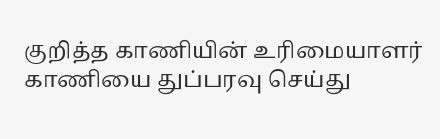குறித்த காணியின் உரிமையாளர் காணியை துப்பரவு செய்து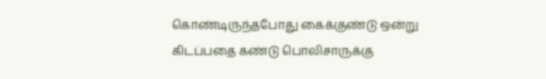கொண்டிருந்தபோது கைக்குண்டு ஒன்று கிடப்பதை கண்டு பொலிசாருக்கு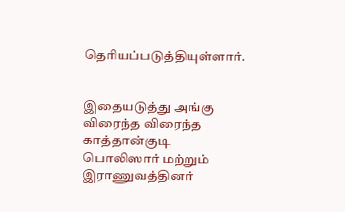தெரியப்படுத்தியுள்ளார்.


இதையடுத்து அங்கு விரைந்த விரைந்த காத்தான்குடி பொலிஸார் மற்றும் இராணுவத்தினர்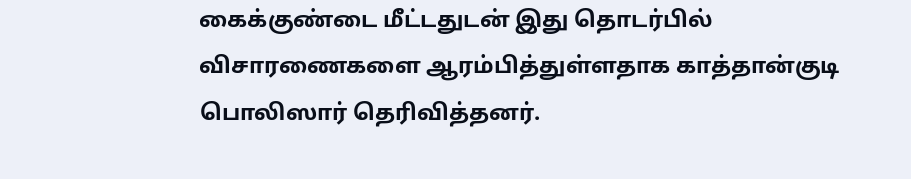கைக்குண்டை மீட்டதுடன் இது தொடர்பில் விசாரணைகளை ஆரம்பித்துள்ளதாக காத்தான்குடி பொலிஸார் தெரிவித்தனர்.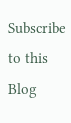Subscribe to this Blog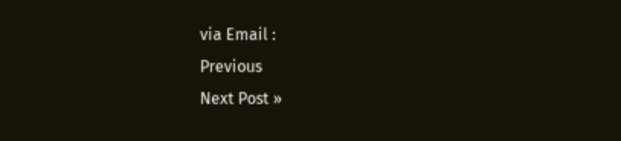via Email :
Previous
Next Post »